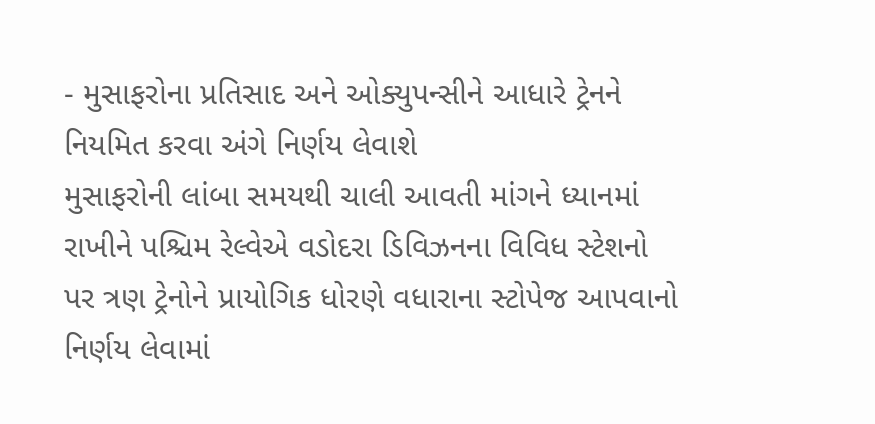- મુસાફરોના પ્રતિસાદ અને ઓક્યુપન્સીને આધારે ટ્રેનને નિયમિત કરવા અંગે નિર્ણય લેવાશે
મુસાફરોની લાંબા સમયથી ચાલી આવતી માંગને ધ્યાનમાં રાખીને પશ્ચિમ રેલ્વેએ વડોદરા ડિવિઝનના વિવિધ સ્ટેશનો પર ત્રણ ટ્રેનોને પ્રાયોગિક ધોરણે વધારાના સ્ટોપેજ આપવાનો નિર્ણય લેવામાં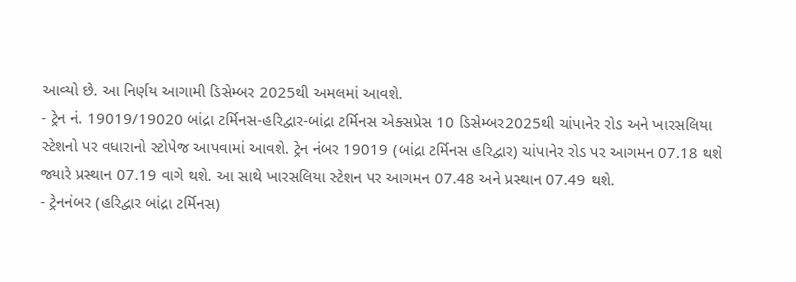આવ્યો છે. આ નિર્ણય આગામી ડિસેમ્બર 2025થી અમલમાં આવશે.
- ટ્રેન નં. 19019/19020 બાંદ્રા ટર્મિનસ-હરિદ્વાર-બાંદ્રા ટર્મિનસ એક્સપ્રેસ 10 ડિસેમ્બર2025થી ચાંપાનેર રોડ અને ખારસલિયા સ્ટેશનો પર વધારાનો સ્ટોપેજ આપવામાં આવશે. ટ્રેન નંબર 19019 (બાંદ્રા ટર્મિનસ હરિદ્વાર) ચાંપાનેર રોડ પર આગમન 07.18 થશે જ્યારે પ્રસ્થાન 07.19 વાગે થશે. આ સાથે ખારસલિયા સ્ટેશન પર આગમન 07.48 અને પ્રસ્થાન 07.49 થશે.
- ટ્રેનનંબર (હરિદ્વાર બાંદ્રા ટર્મિનસ)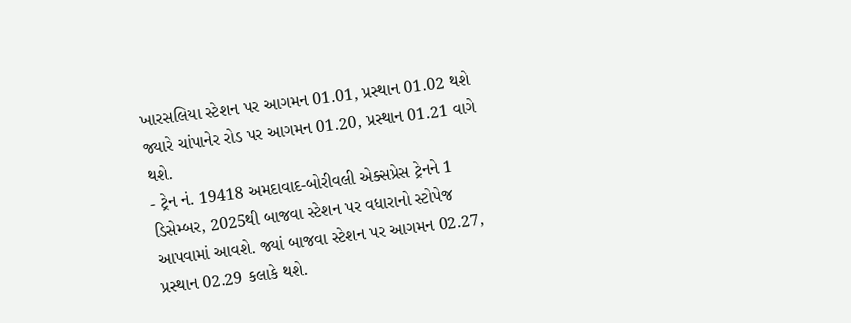ખારસલિયા સ્ટેશન પર આગમન 01.01, પ્રસ્થાન 01.02 થશે જ્યારે ચાંપાનેર રોડ પર આગમન 01.20, પ્રસ્થાન 01.21 વાગે થશે.
- ટ્રેન નં. 19418 અમદાવાદ-બોરીવલી એક્સપ્રેસ ટ્રેનને 1 ડિસેમ્બર, 2025થી બાજવા સ્ટેશન પર વધારાનો સ્ટોપેજ આપવામાં આવશે. જ્યાં બાજવા સ્ટેશન પર આગમન 02.27, પ્રસ્થાન 02.29 કલાકે થશે.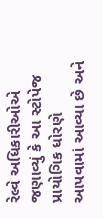રેલ્વે અધિકારીઓએ જણાવ્યું કે આ સ્ટોપેજ પ્રાયોગિક ધોરણે આપવામાં આવ્યા છે અને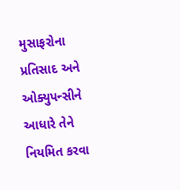મુસાફરોના પ્રતિસાદ અને ઓક્યુપન્સીને આધારે તેને નિયમિત કરવા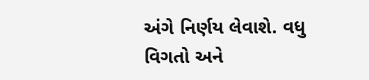અંગે નિર્ણય લેવાશે. વધુ વિગતો અને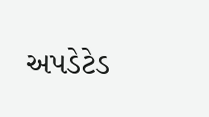અપડેટેડ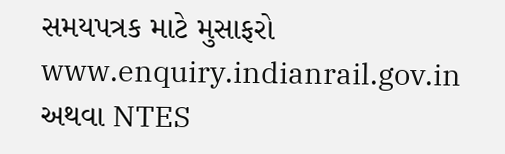સમયપત્રક માટે મુસાફરો www.enquiry.indianrail.gov.in અથવા NTES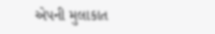એપની મુલાકાત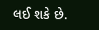લઈ શકે છે.